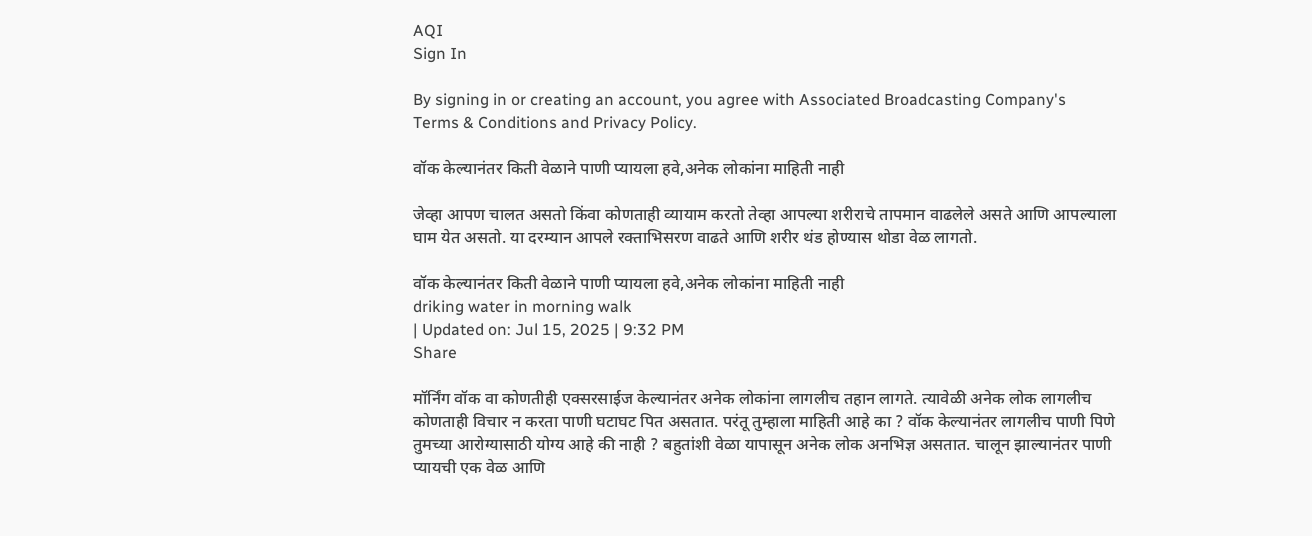AQI
Sign In

By signing in or creating an account, you agree with Associated Broadcasting Company's Terms & Conditions and Privacy Policy.

वॉक केल्यानंतर किती वेळाने पाणी प्यायला हवे,अनेक लोकांना माहिती नाही

जेव्हा आपण चालत असतो किंवा कोणताही व्यायाम करतो तेव्हा आपल्या शरीराचे तापमान वाढलेले असते आणि आपल्याला घाम येत असतो. या दरम्यान आपले रक्ताभिसरण वाढते आणि शरीर थंड होण्यास थोडा वेळ लागतो.

वॉक केल्यानंतर किती वेळाने पाणी प्यायला हवे,अनेक लोकांना माहिती नाही
driking water in morning walk
| Updated on: Jul 15, 2025 | 9:32 PM
Share

मॉर्निंग वॉक वा कोणतीही एक्सरसाईज केल्यानंतर अनेक लोकांना लागलीच तहान लागते. त्यावेळी अनेक लोक लागलीच कोणताही विचार न करता पाणी घटाघट पित असतात. परंतू तुम्हाला माहिती आहे का ? वॉक केल्यानंतर लागलीच पाणी पिणे तुमच्या आरोग्यासाठी योग्य आहे की नाही ? बहुतांशी वेळा यापासून अनेक लोक अनभिज्ञ असतात. चालून झाल्यानंतर पाणी प्यायची एक वेळ आणि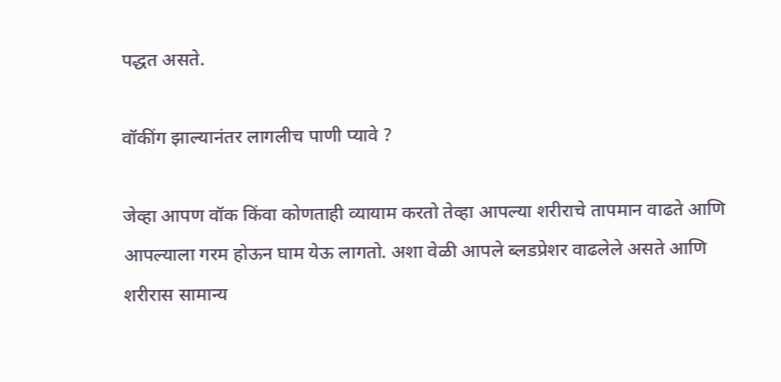पद्धत असते.

वॉकींग झाल्यानंतर लागलीच पाणी प्यावे ?

जेव्हा आपण वॉक किंवा कोणताही व्यायाम करतो तेव्हा आपल्या शरीराचे तापमान वाढते आणि आपल्याला गरम होऊन घाम येऊ लागतो. अशा वेळी आपले ब्लडप्रेशर वाढलेले असते आणि शरीरास सामान्य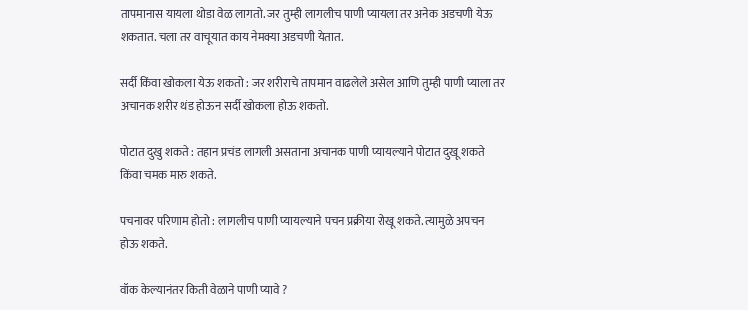तापमानास यायला थोडा वेळ लागतो. जर तुम्ही लागलीच पाणी प्यायला तर अनेक अडचणी येऊ शकतात. चला तर वाचूयात काय नेमक्या अडचणी येतात.

सर्दी किंवा खोकला येऊ शकतो : जर शरीराचे तापमान वाढलेले असेल आणि तुम्ही पाणी प्याला तर अचानक शरीर थंड होऊन सर्दी खोकला होऊ शकतो.

पोटात दुखु शकते : तहान प्रचंड लागली असताना अचानक पाणी प्यायल्याने पोटात दुखू शकते किंवा चमक मारु शकते.

पचनावर परिणाम होतो : लागलीच पाणी प्यायल्याने पचन प्रक्रीया रोखू शकते. त्यामुळे अपचन होऊ शकते.

वॉक केल्यानंतर किती वेळाने पाणी प्यावे ?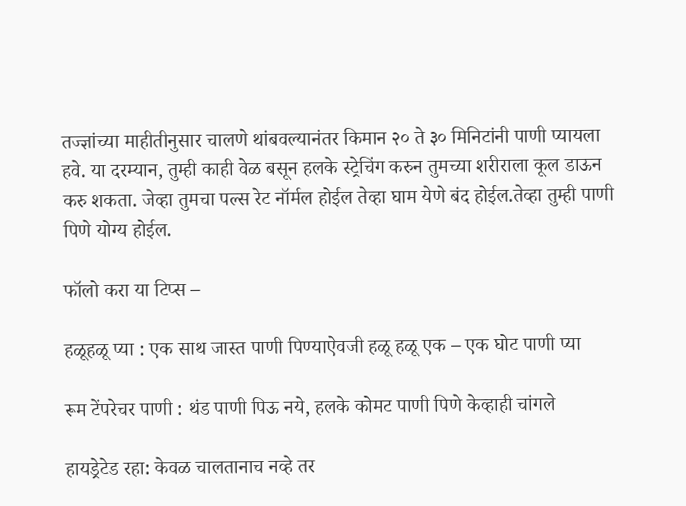तज्ज्ञांच्या माहीतीनुसार चालणे थांबवल्यानंतर किमान २० ते ३० मिनिटांनी पाणी प्यायला हवे. या दरम्यान, तुम्ही काही वेळ बसून हलके स्ट्रेचिंग करुन तुमच्या शरीराला कूल डाऊन करु शकता. जेव्हा तुमचा पल्स रेट नॉर्मल होईल तेव्हा घाम येणे बंद होईल.तेव्हा तुम्ही पाणी पिणे योग्य होईल.

फॉलो करा या टिप्स –

हळूहळू प्या : एक साथ जास्त पाणी पिण्याऐवजी हळू हळू एक – एक घोट पाणी प्या

रूम टेंपरेचर पाणी : थंड पाणी पिऊ नये, हलके कोमट पाणी पिणे केव्हाही चांगले

हायड्रेटेड रहा: केवळ चालतानाच नव्हे तर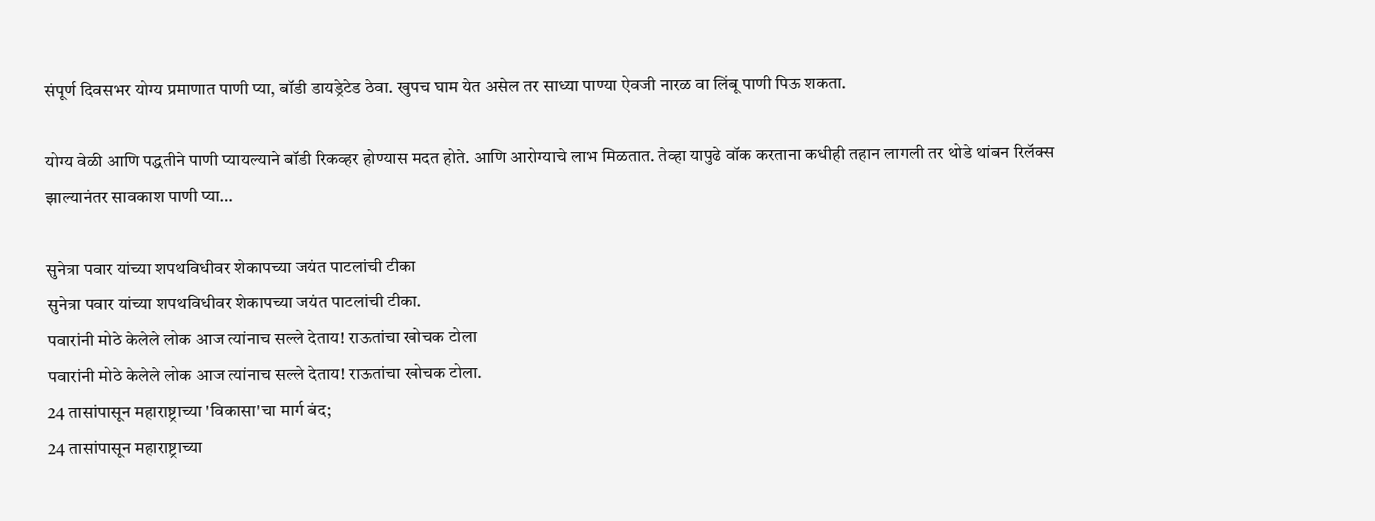संपूर्ण दिवसभर योग्य प्रमाणात पाणी प्या, बॉडी डायड्रेटेड ठेवा. खुपच घाम येत असेल तर साध्या पाण्या ऐवजी नारळ वा लिंबू पाणी पिऊ शकता.

योग्य वेळी आणि पद्धतीने पाणी प्यायल्याने बॉडी रिकव्हर होण्यास मदत होते. आणि आरोग्याचे लाभ मिळतात. तेव्हा यापुढे वॉक करताना कधीही तहान लागली तर थोडे थांबन रिलॅक्स झाल्यानंतर सावकाश पाणी प्या…

सुनेत्रा पवार यांच्या शपथविधीवर शेकापच्या जयंत पाटलांची टीका
सुनेत्रा पवार यांच्या शपथविधीवर शेकापच्या जयंत पाटलांची टीका.
पवारांनी मोठे केलेले लोक आज त्यांनाच सल्ले देताय! राऊतांचा खोचक टोला
पवारांनी मोठे केलेले लोक आज त्यांनाच सल्ले देताय! राऊतांचा खोचक टोला.
24 तासांपासून महाराष्ट्राच्या 'विकासा'चा मार्ग बंद;
24 तासांपासून महाराष्ट्राच्या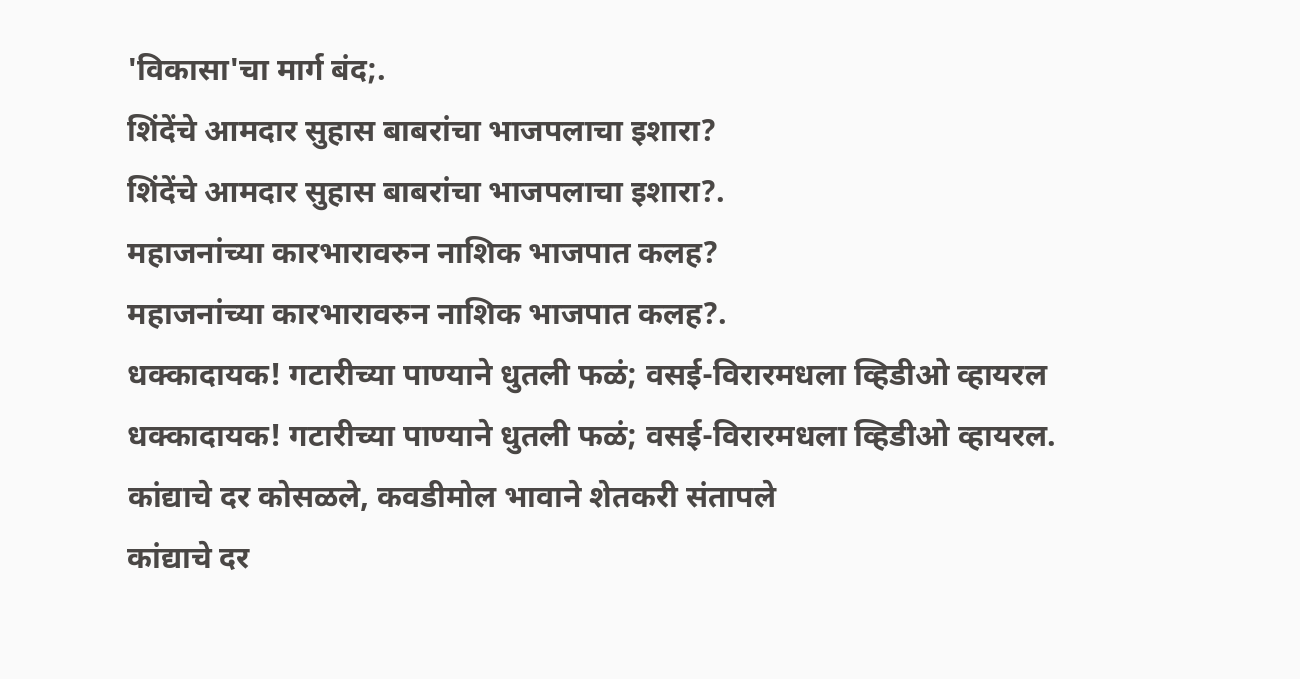'विकासा'चा मार्ग बंद;.
शिंदेंचे आमदार सुहास बाबरांचा भाजपलाचा इशारा?
शिंदेंचे आमदार सुहास बाबरांचा भाजपलाचा इशारा?.
महाजनांच्या कारभारावरुन नाशिक भाजपात कलह?
महाजनांच्या कारभारावरुन नाशिक भाजपात कलह?.
धक्कादायक! गटारीच्या पाण्याने धुतली फळं; वसई-विरारमधला व्हिडीओ व्हायरल
धक्कादायक! गटारीच्या पाण्याने धुतली फळं; वसई-विरारमधला व्हिडीओ व्हायरल.
कांद्याचे दर कोसळले, कवडीमोल भावाने शेतकरी संतापले
कांद्याचे दर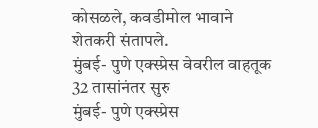कोसळले, कवडीमोल भावाने शेतकरी संतापले.
मुंबई- पुणे एक्स्प्रेस वेवरील वाहतूक 32 तासांनंतर सुरु
मुंबई- पुणे एक्स्प्रेस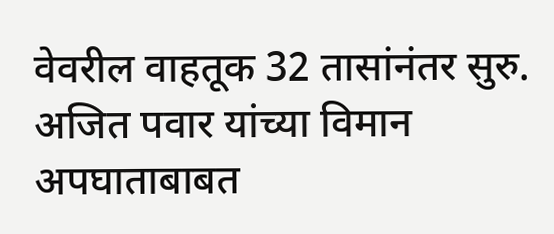वेवरील वाहतूक 32 तासांनंतर सुरु.
अजित पवार यांच्या विमान अपघाताबाबत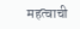महत्वाची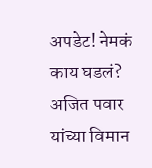अपडेट! नेमकं काय घडलं?
अजित पवार यांच्या विमान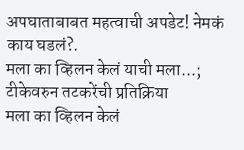अपघाताबाबत महत्वाची अपडेट! नेमकं काय घडलं?.
मला का व्हिलन केलं याची मला...; टीकेवरुन तटकरेंची प्रतिक्रिया
मला का व्हिलन केलं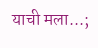याची मला...;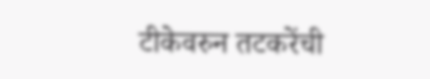टीकेवरुन तटकरेंची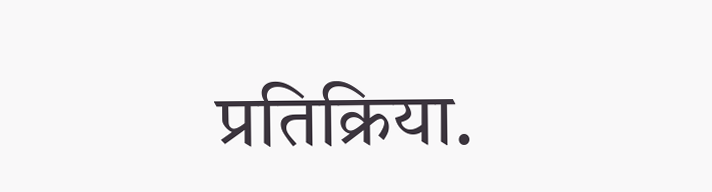प्रतिक्रिया.